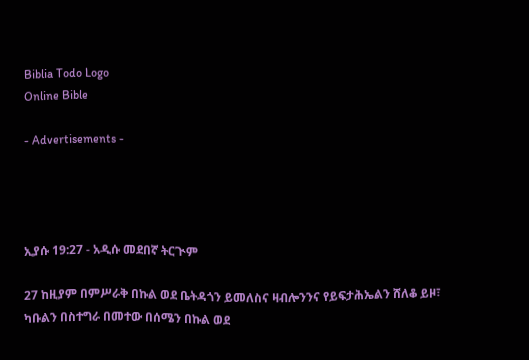Biblia Todo Logo
Online Bible

- Advertisements -




ኢያሱ 19:27 - አዲሱ መደበኛ ትርጒም

27 ከዚያም በምሥራቅ በኩል ወደ ቤትዳጎን ይመለስና ዛብሎንንና የይፍታሕኤልን ሸለቆ ይዞ፣ ካቡልን በስተግራ በመተው በሰሜን በኩል ወደ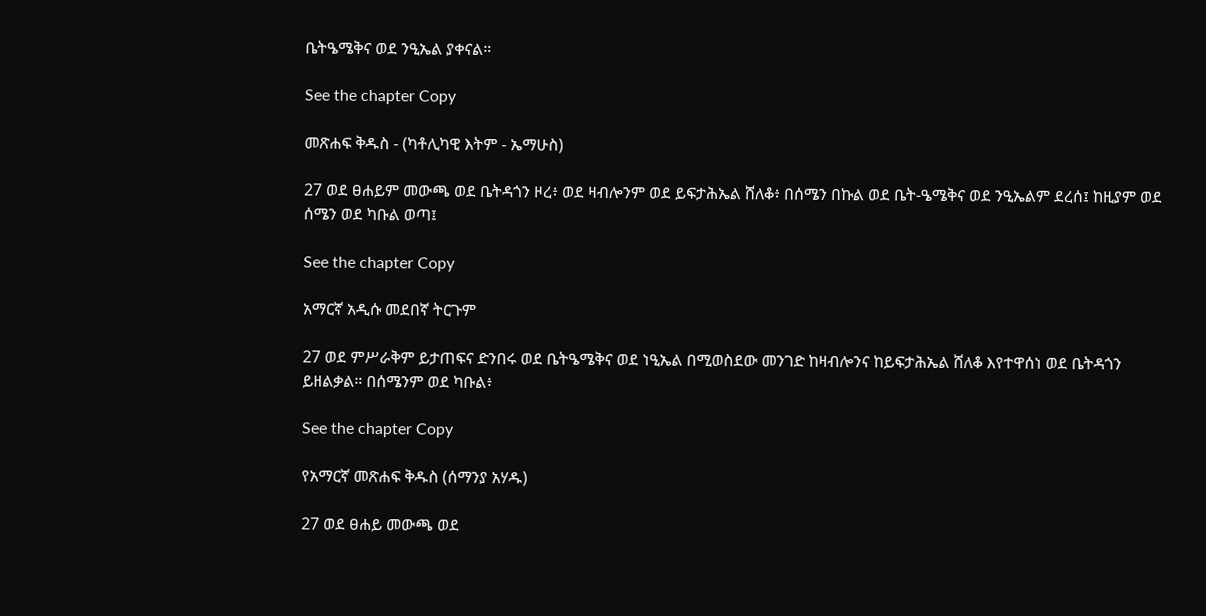ቤትዔሜቅና ወደ ንዒኤል ያቀናል።

See the chapter Copy

መጽሐፍ ቅዱስ - (ካቶሊካዊ እትም - ኤማሁስ)

27 ወደ ፀሐይም መውጫ ወደ ቤትዳጎን ዞረ፥ ወደ ዛብሎንም ወደ ይፍታሕኤል ሸለቆ፥ በሰሜን በኩል ወደ ቤት-ዔሜቅና ወደ ንዒኤልም ደረሰ፤ ከዚያም ወደ ሰሜን ወደ ካቡል ወጣ፤

See the chapter Copy

አማርኛ አዲሱ መደበኛ ትርጉም

27 ወደ ምሥራቅም ይታጠፍና ድንበሩ ወደ ቤትዔሜቅና ወደ ነዒኤል በሚወስደው መንገድ ከዛብሎንና ከይፍታሕኤል ሸለቆ እየተዋሰነ ወደ ቤትዳጎን ይዘልቃል። በሰሜንም ወደ ካቡል፥

See the chapter Copy

የአማርኛ መጽሐፍ ቅዱስ (ሰማንያ አሃዱ)

27 ወደ ፀሐይ መውጫ ወደ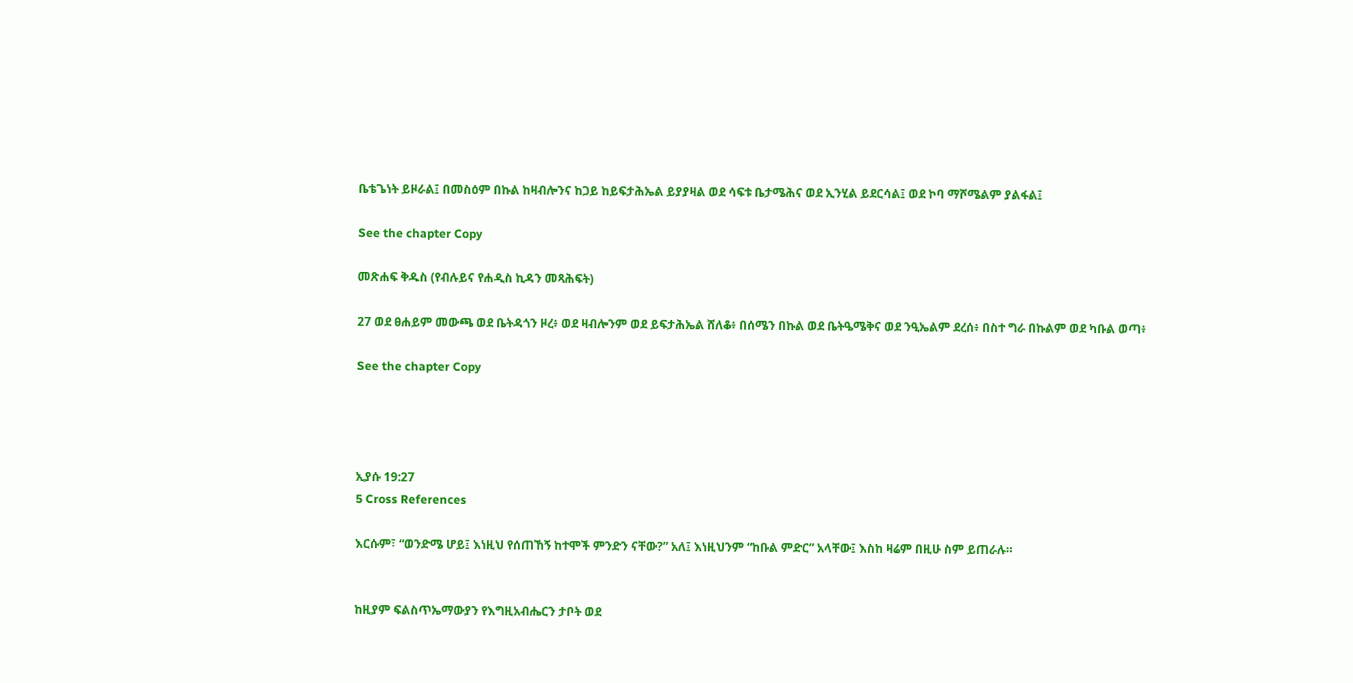ቤቴጌነት ይዞራል፤ በመስዕም በኩል ከዛብሎንና ከጋይ ከይፍታሕኤል ይያያዛል ወደ ሳፍቱ ቤታሜሕና ወደ ኢንሂል ይደርሳል፤ ወደ ኮባ ማሾሜልም ያልፋል፤

See the chapter Copy

መጽሐፍ ቅዱስ (የብሉይና የሐዲስ ኪዳን መጻሕፍት)

27 ወደ ፀሐይም መውጫ ወደ ቤትዳጎን ዞረ፥ ወደ ዛብሎንም ወደ ይፍታሕኤል ሸለቆ፥ በሰሜን በኩል ወደ ቤትዔሜቅና ወደ ንዒኤልም ደረሰ፥ በስተ ግራ በኩልም ወደ ካቡል ወጣ፥

See the chapter Copy




ኢያሱ 19:27
5 Cross References

እርሱም፣ “ወንድሜ ሆይ፤ እነዚህ የሰጠኸኝ ከተሞች ምንድን ናቸው?” አለ፤ እነዚህንም “ከቡል ምድር” አላቸው፤ እስከ ዛሬም በዚሁ ስም ይጠራሉ።


ከዚያም ፍልስጥኤማውያን የእግዚአብሔርን ታቦት ወደ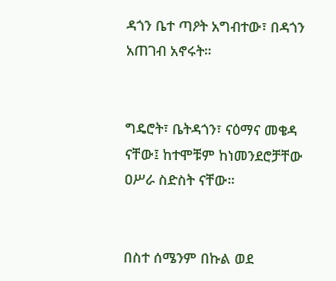ዳጎን ቤተ ጣዖት አግብተው፣ በዳጎን አጠገብ አኖሩት።


ግዴሮት፣ ቤትዳጎን፣ ናዕማና መቄዳ ናቸው፤ ከተሞቹም ከነመንደሮቻቸው ዐሥራ ስድስት ናቸው።


በስተ ሰሜንም በኩል ወደ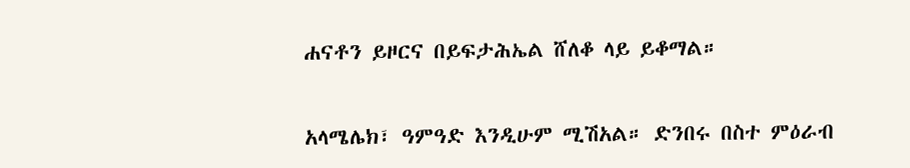ሐናቶን ይዞርና በይፍታሕኤል ሸለቆ ላይ ይቆማል።


አላሜሌክ፣ ዓምዓድ እንዲሁም ሚሽአል። ድንበሩ በስተ ምዕራብ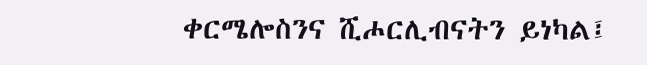ቀርሜሎስንና ሺሖርሊብናትን ይነካል፤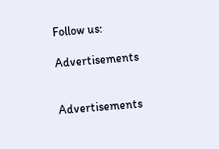Follow us:

Advertisements


Advertisements